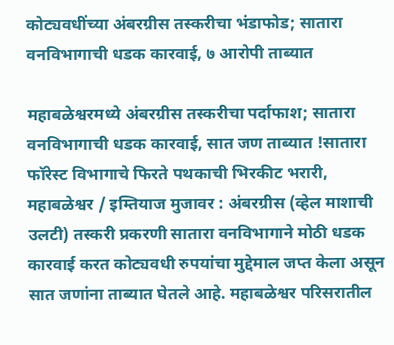कोट्यवधींच्या अंबरग्रीस तस्करीचा भंडाफोड; सातारा वनविभागाची धडक कारवाई, ७ आरोपी ताब्यात

महाबळेश्वरमध्ये अंबरग्रीस तस्करीचा पर्दाफाश; सातारा वनविभागाची धडक कारवाई, सात जण ताब्यात !सातारा फॉरेस्ट विभागाचे फिरते पथकाची भिरकीट भरारी,
महाबळेश्वर / इम्तियाज मुजावर : अंबरग्रीस (व्हेल माशाची उलटी) तस्करी प्रकरणी सातारा वनविभागाने मोठी धडक कारवाई करत कोट्यवधी रुपयांचा मुद्देमाल जप्त केला असून सात जणांना ताब्यात घेतले आहे. महाबळेश्वर परिसरातील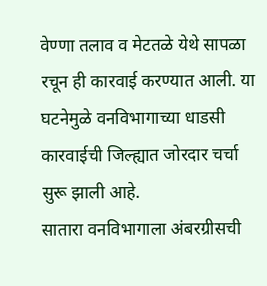वेण्णा तलाव व मेटतळे येथे सापळा रचून ही कारवाई करण्यात आली. या घटनेमुळे वनविभागाच्या धाडसी कारवाईची जिल्ह्यात जोरदार चर्चा सुरू झाली आहे.
सातारा वनविभागाला अंबरग्रीसची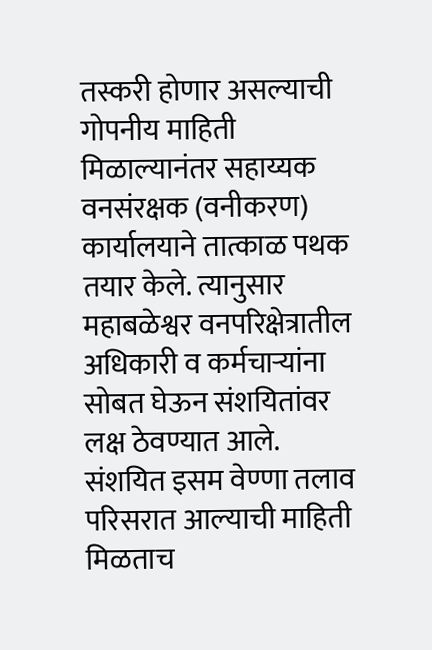तस्करी होणार असल्याची गोपनीय माहिती मिळाल्यानंतर सहाय्यक वनसंरक्षक (वनीकरण) कार्यालयाने तात्काळ पथक तयार केले. त्यानुसार महाबळेश्वर वनपरिक्षेत्रातील अधिकारी व कर्मचाऱ्यांना सोबत घेऊन संशयितांवर लक्ष ठेवण्यात आले. संशयित इसम वेण्णा तलाव परिसरात आल्याची माहिती मिळताच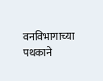वनविभागाच्या पथकाने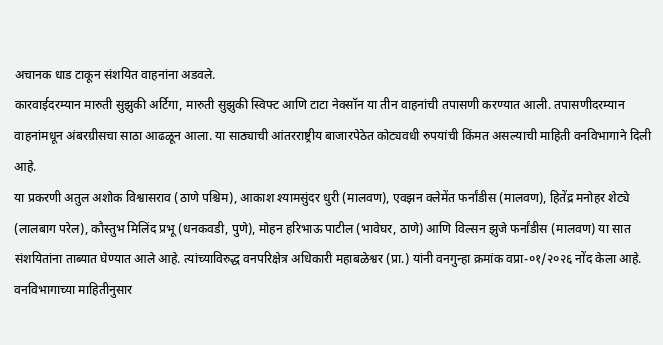अचानक धाड टाकून संशयित वाहनांना अडवले.
कारवाईदरम्यान मारुती सुझुकी अर्टिगा, मारुती सुझुकी स्विफ्ट आणि टाटा नेक्सॉन या तीन वाहनांची तपासणी करण्यात आली. तपासणीदरम्यान वाहनांमधून अंबरग्रीसचा साठा आढळून आला. या साठ्याची आंतरराष्ट्रीय बाजारपेठेत कोट्यवधी रुपयांची किंमत असल्याची माहिती वनविभागाने दिली आहे.
या प्रकरणी अतुल अशोक विश्वासराव (ठाणे पश्चिम), आकाश श्यामसुंदर धुरी (मालवण), एवझन क्लेमेंत फर्नांडीस (मालवण), हितेंद्र मनोहर शेट्ये (लालबाग परेल), कौस्तुभ मिलिंद प्रभू (धनकवडी, पुणे), मोहन हरिभाऊ पाटील (भावेघर, ठाणे) आणि विल्सन झुजे फर्नांडीस (मालवण) या सात संशयितांना ताब्यात घेण्यात आले आहे. त्यांच्याविरुद्ध वनपरिक्षेत्र अधिकारी महाबळेश्वर (प्रा.) यांनी वनगुन्हा क्रमांक वप्रा-०१/२०२६ नोंद केला आहे.
वनविभागाच्या माहितीनुसार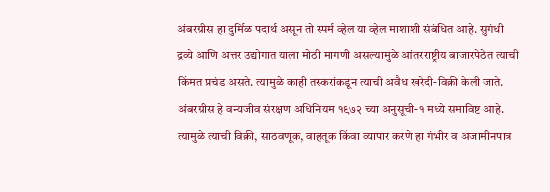अंबरग्रीस हा दुर्मिळ पदार्थ असून तो स्पर्म व्हेल या व्हेल माशाशी संबंधित आहे. सुगंधी द्रव्ये आणि अत्तर उद्योगात याला मोठी मागणी असल्यामुळे आंतरराष्ट्रीय बाजारपेठेत त्याची किंमत प्रचंड असते. त्यामुळे काही तस्करांकडून त्याची अवैध खरेदी-विक्री केली जाते.
अंबरग्रीस हे वन्यजीव संरक्षण अधिनियम १९७२ च्या अनुसूची-१ मध्ये समाविष्ट आहे. त्यामुळे त्याची विक्री, साठवणूक, वाहतूक किंवा व्यापार करणे हा गंभीर व अजामीनपात्र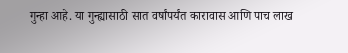गुन्हा आहे. या गुन्ह्यासाठी सात वर्षांपर्यंत कारावास आणि पाच लाख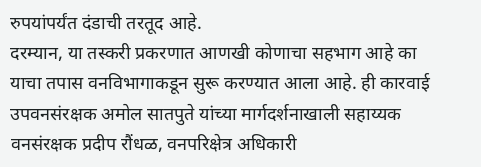रुपयांपर्यंत दंडाची तरतूद आहे.
दरम्यान, या तस्करी प्रकरणात आणखी कोणाचा सहभाग आहे का याचा तपास वनविभागाकडून सुरू करण्यात आला आहे. ही कारवाई उपवनसंरक्षक अमोल सातपुते यांच्या मार्गदर्शनाखाली सहाय्यक वनसंरक्षक प्रदीप रौंधळ, वनपरिक्षेत्र अधिकारी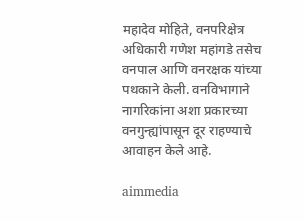महादेव मोहिते, वनपरिक्षेत्र अधिकारी गणेश महांगडे तसेच वनपाल आणि वनरक्षक यांच्या पथकाने केली. वनविभागाने नागरिकांना अशा प्रकारच्या वनगुन्ह्यांपासून दूर राहण्याचे आवाहन केले आहे.

aimmedia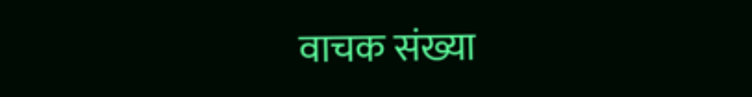वाचक संख्या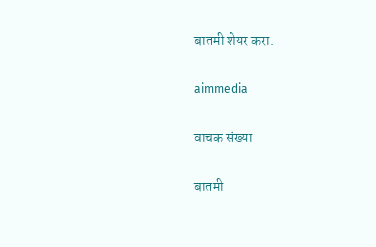बातमी शेयर करा.

aimmedia

वाचक संख्या

बातमी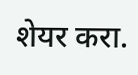शेयर करा.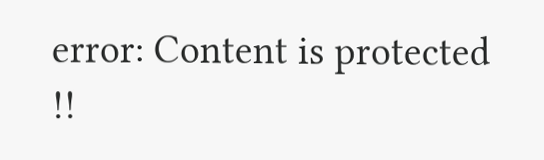error: Content is protected !!